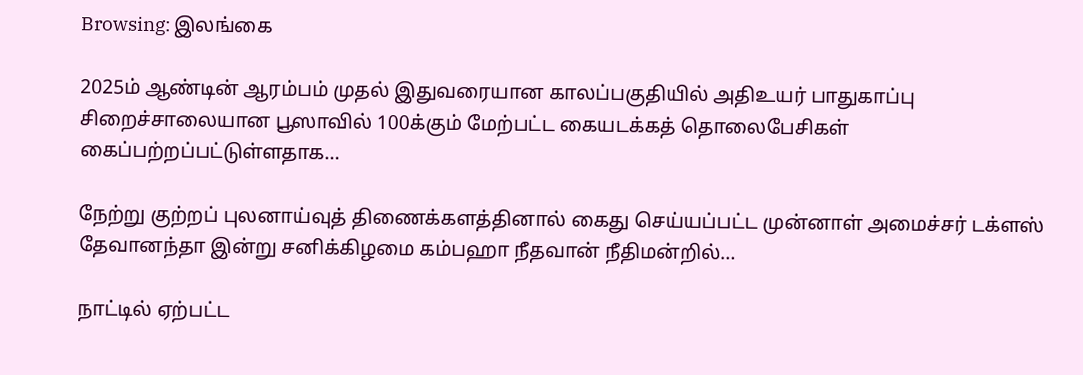Browsing: இலங்கை

2025ம் ஆண்டின் ஆரம்பம் முதல் இதுவரையான காலப்பகுதியில் அதிஉயர் பாதுகாப்பு சிறைச்சாலையான பூஸாவில் 100க்கும் மேற்பட்ட கையடக்கத் தொலைபேசிகள் கைப்பற்றப்பட்டுள்ளதாக…

நேற்று குற்றப் புலனாய்வுத் திணைக்களத்தினால் கைது செய்யப்பட்ட முன்னாள் அமைச்சர் டக்ளஸ் தேவானந்தா இன்று சனிக்கிழமை கம்பஹா நீதவான் நீதிமன்றில்…

நாட்டில் ஏற்பட்ட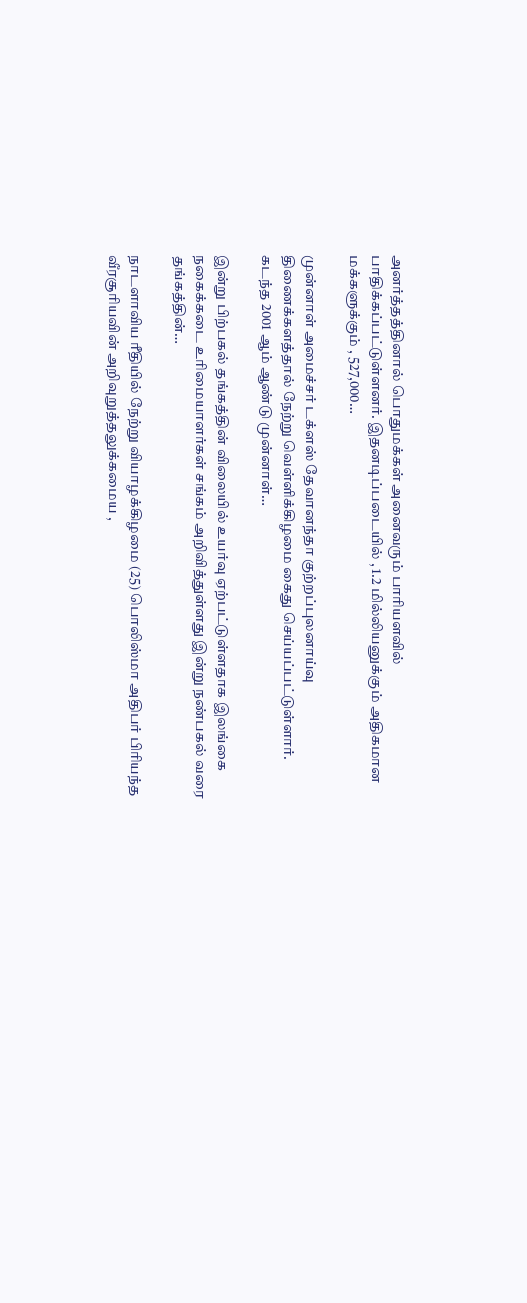அனர்த்தத்தினால் பொதுமக்கள் அனைவரும் பாரியளவில் பாதிக்கப்பட்டுள்ளனர். இதனடிப்படையில் , 1.2 மில்லியனுக்கும் அதிகமான மக்களுக்கும் , 527,000…

முன்னாள் அமைச்சர் டக்ளஸ் தேவானந்தா குற்றப்புலனாய்வு திணைக்களத்தால் நேற்று வெள்ளிக்கிழமை கைது செய்யப்பட்டுள்ளார். கடந்த 2001 ஆம் ஆண்டு முன்னாள்…

இன்று பிற்பகல் தங்கத்தின் விலையில் உயர்வு ஏற்பட்டுள்ளதாக இலங்கை நகைக்கடை உரிமையாளர்கள் சங்கம் அறிவித்துள்ளது இன்று நண்பகல் வரை தங்கத்தின்…

நாடளாவிய ரீதியில் நேற்று வியாழக்கிழமை (25) பொலிஸ்மா அதிபர் பிரியந்த வீரசூரியவின் அறிவுறுத்தலுக்கமைய ,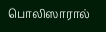பொலிஸாரால்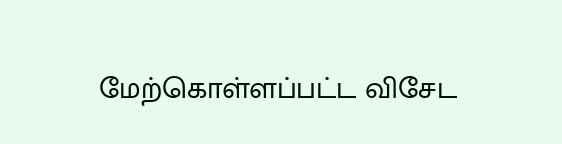மேற்கொள்ளப்பட்ட விசேட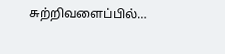சுற்றிவளைப்பில்…